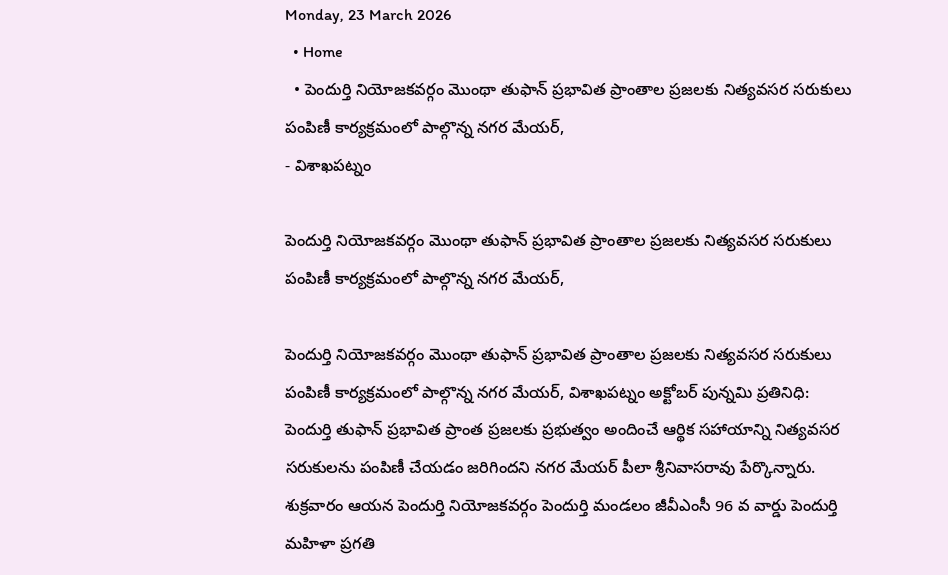Monday, 23 March 2026
  • Home
  • పెందుర్తి నియోజకవర్గం మొంథా తుఫాన్ ప్రభావిత ప్రాంతాల ప్రజలకు నిత్యవసర సరుకులు పంపిణీ కార్యక్రమంలో పాల్గొన్న నగర మేయర్,
- విశాఖపట్నం

పెందుర్తి నియోజకవర్గం మొంథా తుఫాన్ ప్రభావిత ప్రాంతాల ప్రజలకు నిత్యవసర సరుకులు పంపిణీ కార్యక్రమంలో పాల్గొన్న నగర మేయర్,

పెందుర్తి నియోజకవర్గం మొంథా తుఫాన్ ప్రభావిత ప్రాంతాల ప్రజలకు నిత్యవసర సరుకులు పంపిణీ కార్యక్రమంలో పాల్గొన్న నగర మేయర్, విశాఖపట్నం అక్టోబర్ పున్నమి ప్రతినిధి: పెందుర్తి తుఫాన్ ప్రభావిత ప్రాంత ప్రజలకు ప్రభుత్వం అందించే ఆర్థిక సహాయాన్ని నిత్యవసర సరుకులను పంపిణీ చేయడం జరిగిందని నగర మేయర్ పీలా శ్రీనివాసరావు పేర్కొన్నారు. శుక్రవారం ఆయన పెందుర్తి నియోజకవర్గం పెందుర్తి మండలం జీవీఎంసీ 96 వ వార్డు పెందుర్తి మహిళా ప్రగతి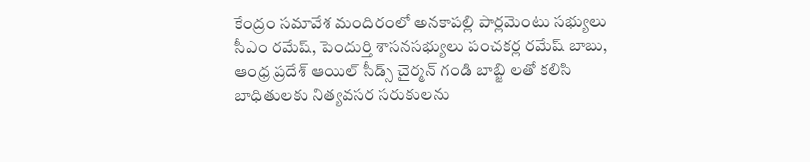కేంద్రం సమావేశ మందిరంలో అనకాపల్లి పార్లమెంటు సభ్యులు సీఎం రమేష్, పెందుర్తి శాసనసభ్యులు పంచకర్ల రమేష్ బాబు, ఆంధ్ర ప్రదేశ్ ఆయిల్ సీడ్స్ చైర్మన్ గండి బాబ్జి లతో కలిసి బాధితులకు నిత్యవసర సరుకులను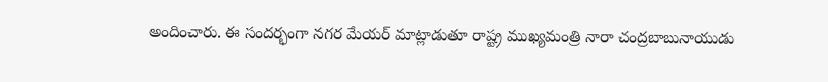అందించారు. ఈ సందర్భంగా నగర మేయర్ మాట్లాడుతూ రాష్ట్ర ముఖ్యమంత్రి నారా చంద్రబాబునాయుడు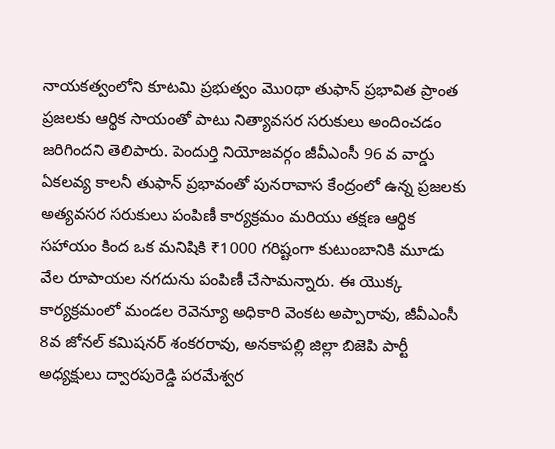నాయకత్వంలోని కూటమి ప్రభుత్వం మొoథా తుఫాన్ ప్రభావిత ప్రాంత ప్రజలకు ఆర్థిక సాయంతో పాటు నిత్యావసర సరుకులు అందించడం జరిగిందని తెలిపారు. పెందుర్తి నియోజవర్గం జీవీఎంసీ 96 వ వార్డు ఏకలవ్య కాలనీ తుఫాన్ ప్రభావంతో పునరావాస కేంద్రంలో ఉన్న ప్రజలకు అత్యవసర సరుకులు పంపిణీ కార్యక్రమం మరియు తక్షణ ఆర్థిక సహాయం కింద ఒక మనిషికి ₹1000 గరిష్టంగా కుటుంబానికి మూడు వేల రూపాయల నగదును పంపిణీ చేసామన్నారు. ఈ యొక్క కార్యక్రమంలో మండల రెవెన్యూ అధికారి వెంకట అప్పారావు, జీవీఎంసీ 8వ జోనల్ కమిషనర్ శంకరరావు, అనకాపల్లి జిల్లా బిజెపి పార్టీ అధ్యక్షులు ద్వారపురెడ్డి పరమేశ్వర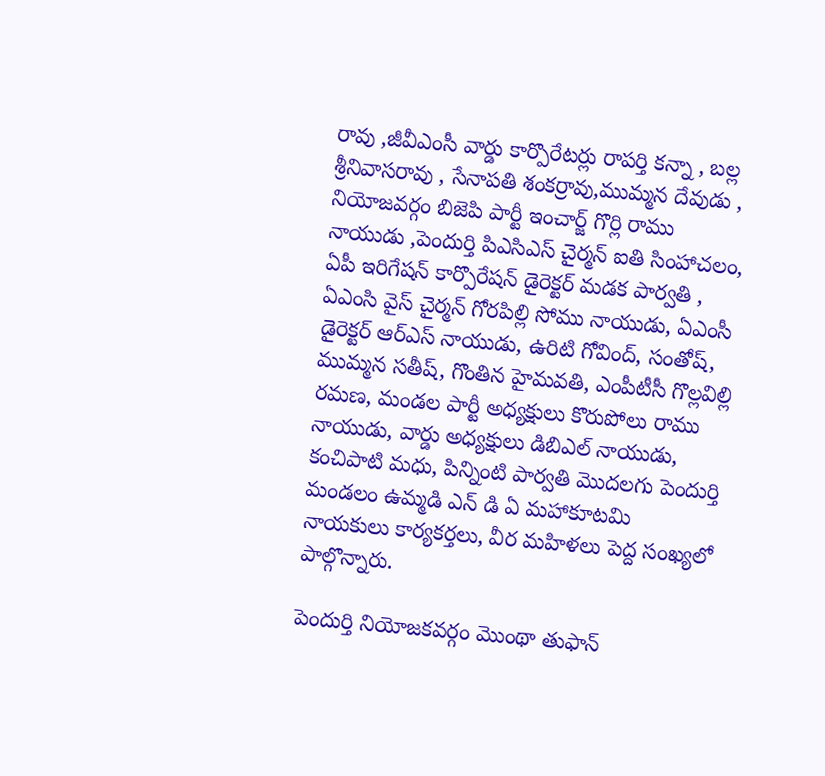రావు ,జీవీఎంసీ వార్డు కార్పొరేటర్లు రాపర్తి కన్నా , బల్ల శ్రీనివాసరావు , సేనాపతి శంకర్రావు,ముమ్మన దేవుడు , నియోజవర్గం బిజెపి పార్టీ ఇంచార్జ్ గొర్లి రాము నాయుడు ,పెందుర్తి పిఎసిఎస్ చైర్మన్ ఐతి సింహాచలం, ఏపీ ఇరిగేషన్ కార్పొరేషన్ డైరెక్టర్ మడక పార్వతి , ఏఎంసి వైస్ చైర్మన్ గోరపిల్లి సోము నాయుడు, ఏఎంసీ డైరెక్టర్ ఆర్ఎస్ నాయుడు, ఉరిటి గోవింద్, సంతోష్, ముమ్మన సతీష్, గొంతిన హైమవతి, ఎంపీటీసీ గొల్లవిల్లి రమణ, మండల పార్టీ అధ్యక్షులు కొరుపోలు రాము నాయుడు, వార్డు అధ్యక్షులు డిబిఎల్ నాయుడు, కంచిపాటి మధు, పిన్నింటి పార్వతి మొదలగు పెందుర్తి మండలం ఉమ్మడి ఎన్ డి ఏ మహాకూటమి నాయకులు కార్యకర్తలు, వీర మహిళలు పెద్ద సంఖ్యలో పాల్గొన్నారు.

పెందుర్తి నియోజకవర్గం మొంథా తుఫాన్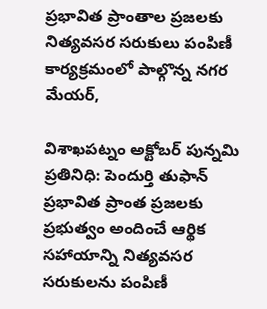ప్రభావిత ప్రాంతాల ప్రజలకు నిత్యవసర సరుకులు పంపిణీ కార్యక్రమంలో పాల్గొన్న నగర మేయర్,

విశాఖపట్నం అక్టోబర్ పున్నమి ప్రతినిధి: పెందుర్తి తుఫాన్ ప్రభావిత ప్రాంత ప్రజలకు ప్రభుత్వం అందించే ఆర్థిక సహాయాన్ని నిత్యవసర సరుకులను పంపిణీ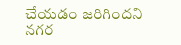చేయడం జరిగిందని నగర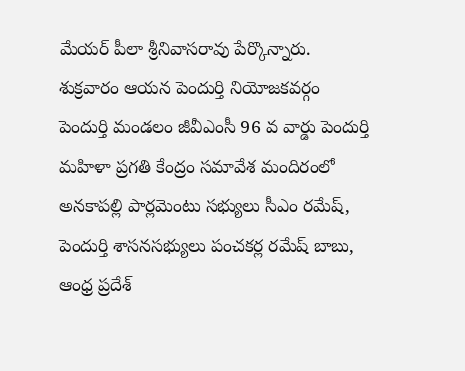మేయర్ పీలా శ్రీనివాసరావు పేర్కొన్నారు. శుక్రవారం ఆయన పెందుర్తి నియోజకవర్గం పెందుర్తి మండలం జీవీఎంసీ 96 వ వార్డు పెందుర్తి మహిళా ప్రగతి కేంద్రం సమావేశ మందిరంలో అనకాపల్లి పార్లమెంటు సభ్యులు సీఎం రమేష్, పెందుర్తి శాసనసభ్యులు పంచకర్ల రమేష్ బాబు, ఆంధ్ర ప్రదేశ్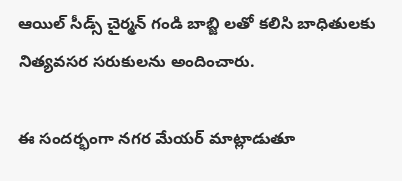ఆయిల్ సీడ్స్ చైర్మన్ గండి బాబ్జి లతో కలిసి బాధితులకు నిత్యవసర సరుకులను అందించారు.

ఈ సందర్భంగా నగర మేయర్ మాట్లాడుతూ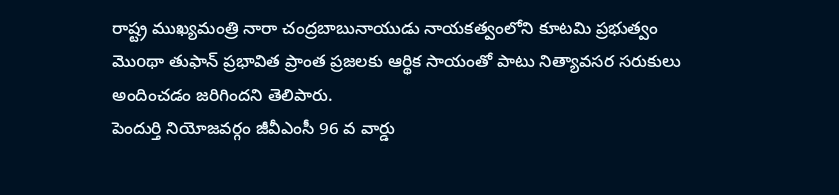రాష్ట్ర ముఖ్యమంత్రి నారా చంద్రబాబునాయుడు నాయకత్వంలోని కూటమి ప్రభుత్వం మొoథా తుఫాన్ ప్రభావిత ప్రాంత ప్రజలకు ఆర్థిక సాయంతో పాటు నిత్యావసర సరుకులు అందించడం జరిగిందని తెలిపారు.
పెందుర్తి నియోజవర్గం జీవీఎంసీ 96 వ వార్డు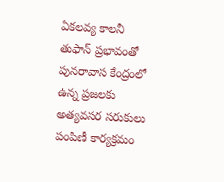ఏకలవ్య కాలనీ తుఫాన్ ప్రభావంతో పునరావాస కేంద్రంలో ఉన్న ప్రజలకు అత్యవసర సరుకులు పంపిణీ కార్యక్రమం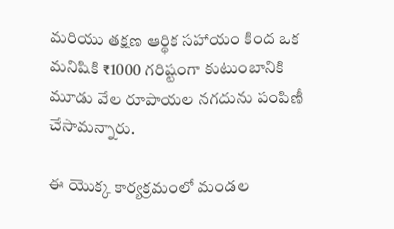మరియు తక్షణ ఆర్థిక సహాయం కింద ఒక మనిషికి ₹1000 గరిష్టంగా కుటుంబానికి మూడు వేల రూపాయల నగదును పంపిణీ చేసామన్నారు.

ఈ యొక్క కార్యక్రమంలో మండల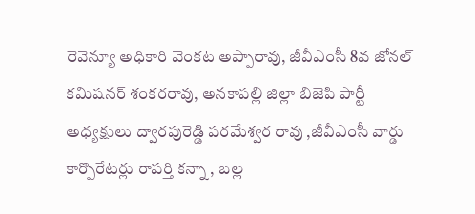రెవెన్యూ అధికారి వెంకట అప్పారావు, జీవీఎంసీ 8వ జోనల్ కమిషనర్ శంకరరావు, అనకాపల్లి జిల్లా బిజెపి పార్టీ అధ్యక్షులు ద్వారపురెడ్డి పరమేశ్వర రావు ,జీవీఎంసీ వార్డు కార్పొరేటర్లు రాపర్తి కన్నా , బల్ల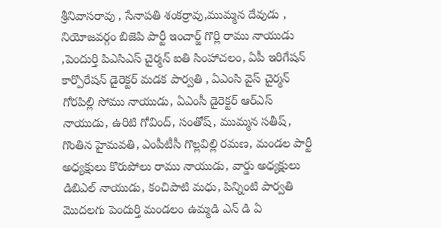శ్రీనివాసరావు , సేనాపతి శంకర్రావు,ముమ్మన దేవుడు , నియోజవర్గం బిజెపి పార్టీ ఇంచార్జ్ గొర్లి రాము నాయుడు ,పెందుర్తి పిఎసిఎస్ చైర్మన్ ఐతి సింహాచలం, ఏపీ ఇరిగేషన్ కార్పొరేషన్ డైరెక్టర్ మడక పార్వతి , ఏఎంసి వైస్ చైర్మన్ గోరపిల్లి సోము నాయుడు, ఏఎంసీ డైరెక్టర్ ఆర్ఎస్ నాయుడు, ఉరిటి గోవింద్, సంతోష్, ముమ్మన సతీష్, గొంతిన హైమవతి, ఎంపీటీసీ గొల్లవిల్లి రమణ, మండల పార్టీ అధ్యక్షులు కొరుపోలు రాము నాయుడు, వార్డు అధ్యక్షులు డిబిఎల్ నాయుడు, కంచిపాటి మధు, పిన్నింటి పార్వతి మొదలగు పెందుర్తి మండలం ఉమ్మడి ఎన్ డి ఏ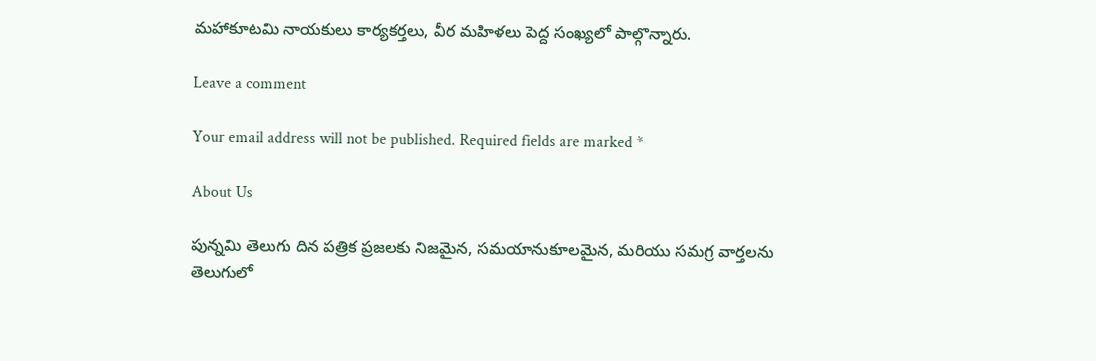మహాకూటమి నాయకులు కార్యకర్తలు, వీర మహిళలు పెద్ద సంఖ్యలో పాల్గొన్నారు.

Leave a comment

Your email address will not be published. Required fields are marked *

About Us

పున్నమి తెలుగు దిన పత్రిక ప్రజలకు నిజమైన, సమయానుకూలమైన, మరియు సమగ్ర వార్తలను తెలుగులో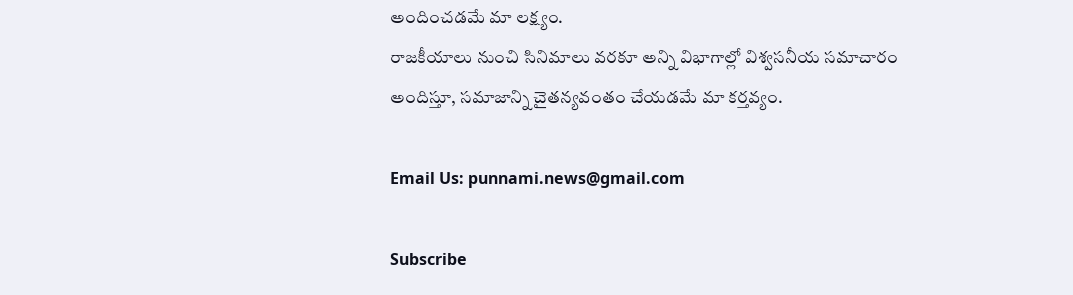అందించడమే మా లక్ష్యం.
రాజకీయాలు నుంచి సినిమాలు వరకూ అన్ని విభాగాల్లో విశ్వసనీయ సమాచారం అందిస్తూ, సమాజాన్ని చైతన్యవంతం చేయడమే మా కర్తవ్యం.

Email Us: punnami.news@gmail.com

Subscribe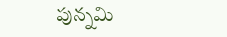పున్నమి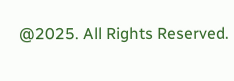@2025. All Rights Reserved.